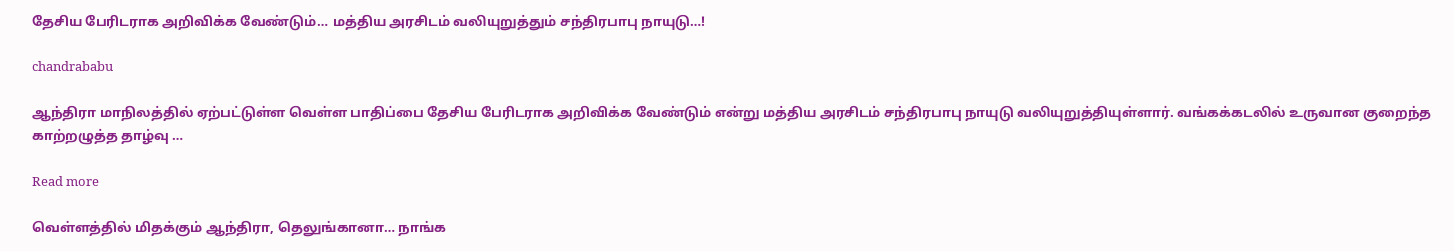தேசிய பேரிடராக அறிவிக்க வேண்டும்… மத்திய அரசிடம் வலியுறுத்தும் சந்திரபாபு நாயுடு…!

chandrababu

ஆந்திரா மாநிலத்தில் ஏற்பட்டுள்ள வெள்ள பாதிப்பை தேசிய பேரிடராக அறிவிக்க வேண்டும் என்று மத்திய அரசிடம் சந்திரபாபு நாயுடு வலியுறுத்தியுள்ளார். வங்கக்கடலில் உருவான குறைந்த காற்றழுத்த தாழ்வு …

Read more

வெள்ளத்தில் மிதக்கும் ஆந்திரா, தெலுங்கானா… நாங்க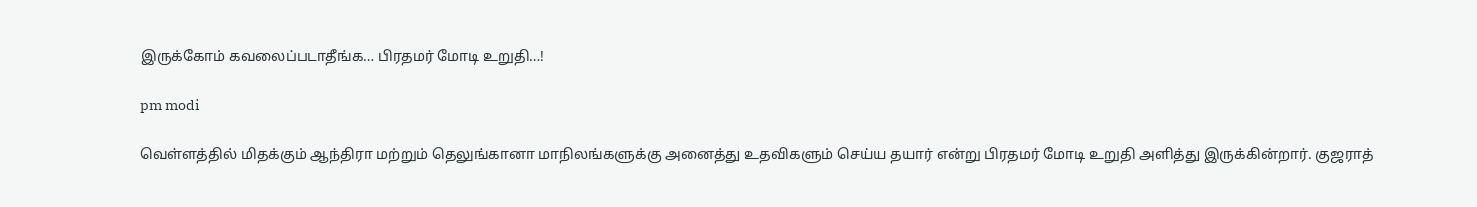இருக்கோம் கவலைப்படாதீங்க… பிரதமர் மோடி உறுதி…!

pm modi

வெள்ளத்தில் மிதக்கும் ஆந்திரா மற்றும் தெலுங்கானா மாநிலங்களுக்கு அனைத்து உதவிகளும் செய்ய தயார் என்று பிரதமர் மோடி உறுதி அளித்து இருக்கின்றார். குஜராத்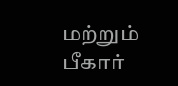மற்றும் பீகார்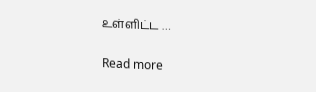உள்ளிட்ட …

Read more